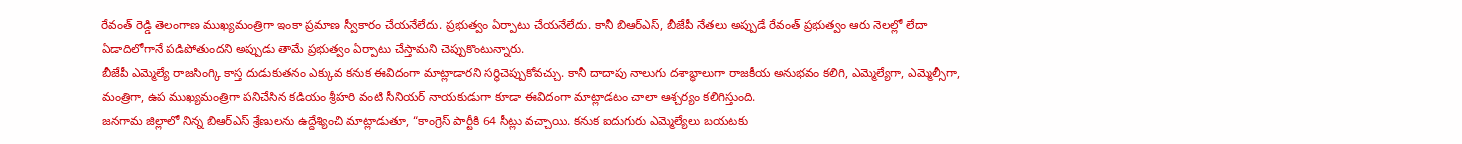రేవంత్ రెడ్డి తెలంగాణ ముఖ్యమంత్రిగా ఇంకా ప్రమాణ స్వీకారం చేయనేలేదు. ప్రభుత్వం ఏర్పాటు చేయనేలేదు. కానీ బిఆర్ఎస్, బీజేపీ నేతలు అప్పుడే రేవంత్ ప్రభుత్వం ఆరు నెలల్లో లేదా ఏడాదిలోగానే పడిపోతుందని అప్పుడు తామే ప్రభుత్వం ఏర్పాటు చేస్తామని చెప్పుకొంటున్నారు.
బీజేపీ ఎమ్మెల్యే రాజసింగ్కి కాస్త దుడుకుతనం ఎక్కువ కనుక ఈవిదంగా మాట్లాడారని సర్ధిచెప్పుకోవచ్చు. కానీ దాదాపు నాలుగు దశాబ్ధాలుగా రాజకీయ అనుభవం కలిగి, ఎమ్మెల్యేగా, ఎమ్మెల్సీగా, మంత్రిగా, ఉప ముఖ్యమంత్రిగా పనిచేసిన కడియం శ్రీహరి వంటి సీనియర్ నాయకుడుగా కూడా ఈవిదంగా మాట్లాడటం చాలా ఆశ్చర్యం కలిగిస్తుంది.
జనగామ జిల్లాలో నిన్న బిఆర్ఎస్ శ్రేణులను ఉద్దేశ్యించి మాట్లాడుతూ, “కాంగ్రెస్ పార్టీకి 64 సీట్లు వచ్చాయి. కనుక ఐదుగురు ఎమ్మెల్యేలు బయటకు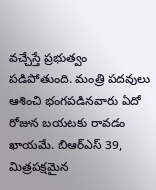వచ్చేస్తే ప్రభుత్వం పడిపోతుంది. మంత్రి పదవులు ఆశించి భంగపడినవారు ఏదో రోజున బయటకు రావడం ఖాయమే. బిఆర్ఎస్ 39, మిత్రపక్షమైన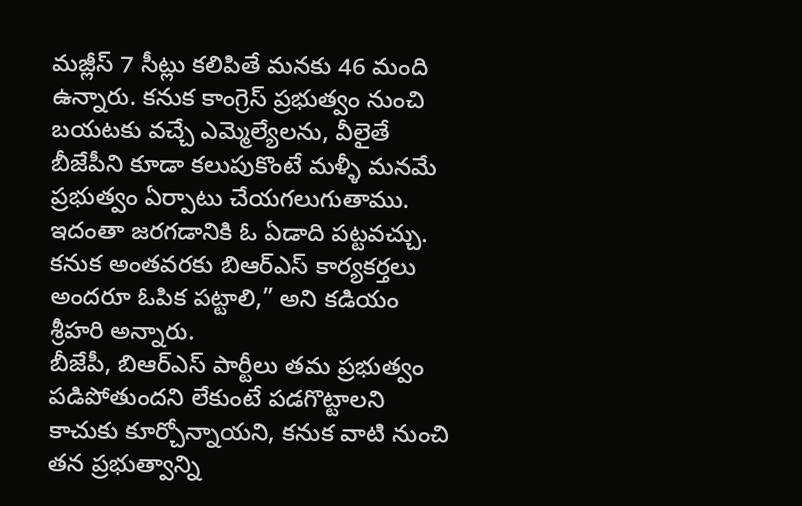మజ్లీస్ 7 సీట్లు కలిపితే మనకు 46 మంది ఉన్నారు. కనుక కాంగ్రెస్ ప్రభుత్వం నుంచి బయటకు వచ్చే ఎమ్మెల్యేలను, వీలైతే బీజేపీని కూడా కలుపుకొంటే మళ్ళీ మనమే ప్రభుత్వం ఏర్పాటు చేయగలుగుతాము. ఇదంతా జరగడానికి ఓ ఏడాది పట్టవచ్చు. కనుక అంతవరకు బిఆర్ఎస్ కార్యకర్తలు అందరూ ఓపిక పట్టాలి,” అని కడియం శ్రీహరి అన్నారు.
బీజేపీ, బిఆర్ఎస్ పార్టీలు తమ ప్రభుత్వం పడిపోతుందని లేకుంటే పడగొట్టాలని కాచుకు కూర్చోన్నాయని, కనుక వాటి నుంచి తన ప్రభుత్వాన్ని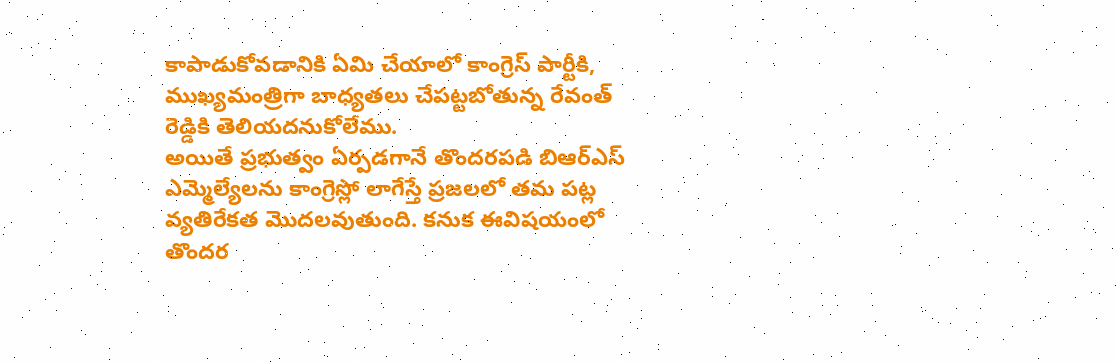కాపాడుకోవడానికి ఏమి చేయాలో కాంగ్రెస్ పార్టీకి, ముఖ్యమంత్రిగా బాధ్యతలు చేపట్టబోతున్న రేవంత్ రెడ్డికి తెలియదనుకోలేము.
అయితే ప్రభుత్వం ఏర్పడగానే తొందరపడి బిఆర్ఎస్ ఎమ్మెల్యేలను కాంగ్రెస్లో లాగేస్తే ప్రజలలో తమ పట్ల వ్యతిరేకత మొదలవుతుంది. కనుక ఈవిషయంలో తొందర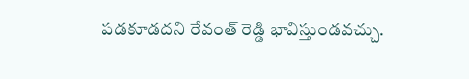పడకూడదని రేవంత్ రెడ్డి భావిస్తుండవచ్చు.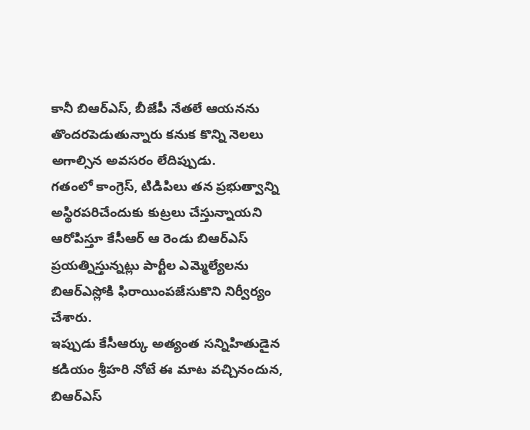కానీ బిఆర్ఎస్, బీజేపీ నేతలే ఆయనను తొందరపెడుతున్నారు కనుక కొన్ని నెలలు అగాల్సిన అవసరం లేదిప్పుడు.
గతంలో కాంగ్రెస్, టిడిపిలు తన ప్రభుత్వాన్ని అస్థిరపరిచేందుకు కుట్రలు చేస్తున్నాయని ఆరోపిస్తూ కేసీఆర్ ఆ రెండు బిఆర్ఎస్ ప్రయత్నిస్తున్నట్లు పార్టీల ఎమ్మెల్యేలను బిఆర్ఎస్లోకి ఫిరాయింపజేసుకొని నిర్వీర్యం చేశారు.
ఇప్పుడు కేసీఆర్కు అత్యంత సన్నిహితుడైన కడియం శ్రీహరి నోటే ఈ మాట వచ్చినందున, బిఆర్ఎస్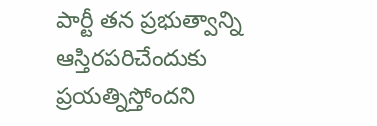పార్టీ తన ప్రభుత్వాన్ని ఆస్తిరపరిచేందుకు ప్రయత్నిస్తోందని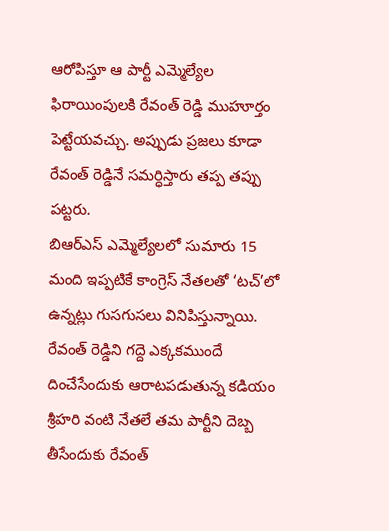ఆరోపిస్తూ ఆ పార్టీ ఎమ్మెల్యేల ఫిరాయింపులకి రేవంత్ రెడ్డి ముహూర్తం పెట్టేయవచ్చు. అప్పుడు ప్రజలు కూడా రేవంత్ రెడ్డినే సమర్ధిస్తారు తప్ప తప్పు పట్టరు.
బిఆర్ఎస్ ఎమ్మెల్యేలలో సుమారు 15 మంది ఇప్పటికే కాంగ్రెస్ నేతలతో ‘టచ్’లో ఉన్నట్లు గుసగుసలు వినిపిస్తున్నాయి. రేవంత్ రెడ్డిని గద్దె ఎక్కకముందే దించేసేందుకు ఆరాటపడుతున్న కడియం శ్రీహరి వంటి నేతలే తమ పార్టీని దెబ్బ తీసేందుకు రేవంత్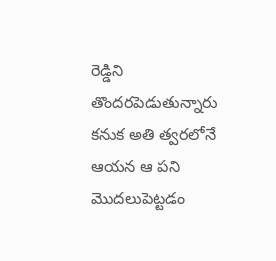రెడ్డిని తొందరపెడుతున్నారు కనుక అతి త్వరలోనే ఆయన ఆ పని మొదలుపెట్టడం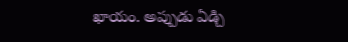ఖాయం. అప్పుడు ఏడ్చి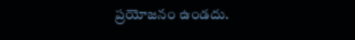ప్రయోజనం ఉండదు.